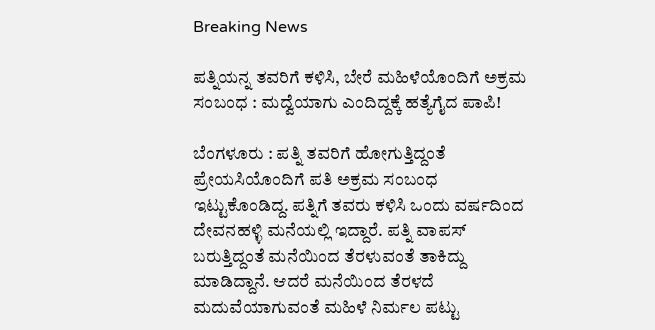Breaking News

ಪತ್ನಿಯನ್ನ ತವರಿಗೆ ಕಳಿಸಿ, ಬೇರೆ ಮಹಿಳೆಯೊಂದಿಗೆ ಅಕ್ರಮ ಸಂಬಂಧ : ಮದ್ವೆಯಾಗು ಎಂದಿದ್ದಕ್ಕೆ ಹತ್ಯೆಗೈದ ಪಾಪಿ!

ಬೆಂಗಳೂರು : ಪತ್ನಿ ತವರಿಗೆ ಹೋಗುತ್ತಿದ್ದಂತೆ ಪ್ರೇಯಸಿಯೊಂದಿಗೆ ಪತಿ ಅಕ್ರಮ ಸಂಬಂಧ ಇಟ್ಟುಕೊಂಡಿದ್ದ. ಪತ್ನಿಗೆ ತವರು ಕಳಿಸಿ ಒಂದು ವರ್ಷದಿಂದ ದೇವನಹಳ್ಳಿ ಮನೆಯಲ್ಲಿ ಇದ್ದಾರೆ. ಪತ್ನಿ ವಾಪಸ್ ಬರುತ್ತಿದ್ದಂತೆ ಮನೆಯಿಂದ ತೆರಳುವಂತೆ ತಾಕಿದ್ದು ಮಾಡಿದ್ದಾನೆ. ಆದರೆ ಮನೆಯಿಂದ ತೆರಳದೆ ಮದುವೆಯಾಗುವಂತೆ ಮಹಿಳೆ ನಿರ್ಮಲ ಪಟ್ಟು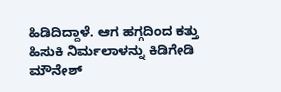ಹಿಡಿದಿದ್ದಾಳೆ. ಆಗ ಹಗ್ಗದಿಂದ ಕತ್ತು ಹಿಸುಕಿ ನಿರ್ಮಲಾಳನ್ನು ಕಿಡಿಗೇಡಿ ಮೌನೇಶ್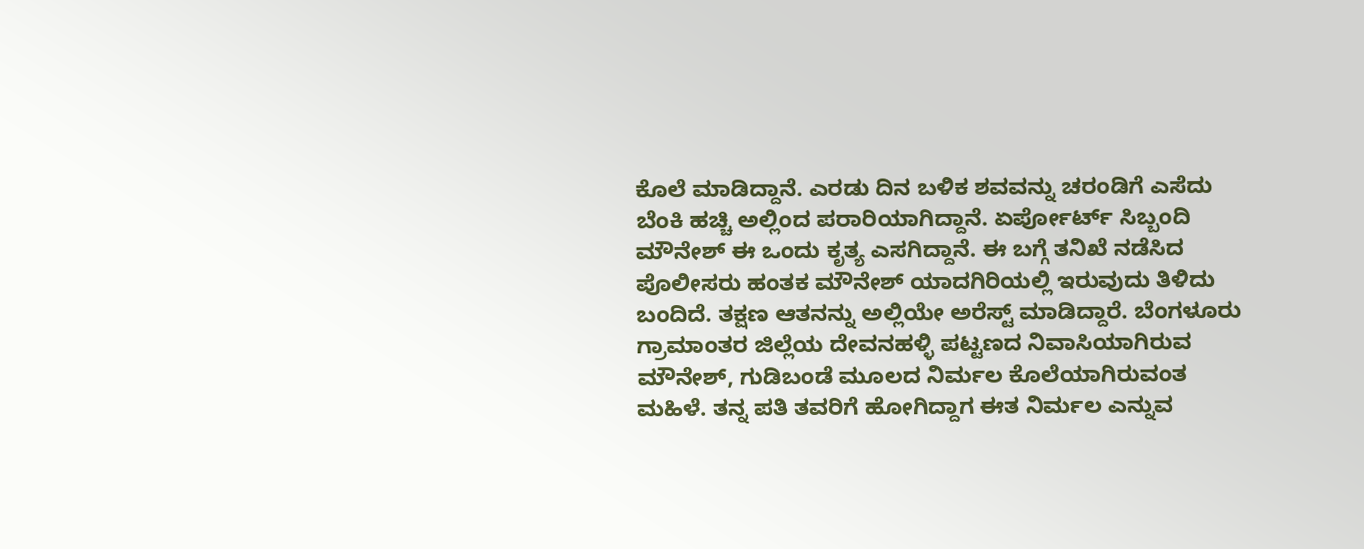ಕೊಲೆ ಮಾಡಿದ್ದಾನೆ. ಎರಡು ದಿನ ಬಳಿಕ ಶವವನ್ನು ಚರಂಡಿಗೆ ಎಸೆದು ಬೆಂಕಿ ಹಚ್ಚಿ ಅಲ್ಲಿಂದ ಪರಾರಿಯಾಗಿದ್ದಾನೆ. ಏರ್ಪೋರ್ಟ್ ಸಿಬ್ಬಂದಿ ಮೌನೇಶ್ ಈ ಒಂದು ಕೃತ್ಯ ಎಸಗಿದ್ದಾನೆ. ಈ ಬಗ್ಗೆ ತನಿಖೆ ನಡೆಸಿದ ಪೊಲೀಸರು ಹಂತಕ ಮೌನೇಶ್ ಯಾದಗಿರಿಯಲ್ಲಿ ಇರುವುದು ತಿಳಿದು ಬಂದಿದೆ. ತಕ್ಷಣ ಆತನನ್ನು ಅಲ್ಲಿಯೇ ಅರೆಸ್ಟ್ ಮಾಡಿದ್ದಾರೆ. ಬೆಂಗಳೂರು ಗ್ರಾಮಾಂತರ ಜಿಲ್ಲೆಯ ದೇವನಹಳ್ಳಿ ಪಟ್ಟಣದ ನಿವಾಸಿಯಾಗಿರುವ ಮೌನೇಶ್, ಗುಡಿಬಂಡೆ ಮೂಲದ ನಿರ್ಮಲ ಕೊಲೆಯಾಗಿರುವಂತ ಮಹಿಳೆ. ತನ್ನ ಪತಿ ತವರಿಗೆ ಹೋಗಿದ್ದಾಗ ಈತ ನಿರ್ಮಲ ಎನ್ನುವ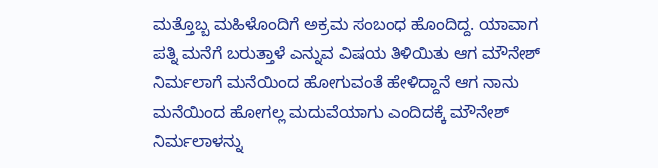ಮತ್ತೊಬ್ಬ ಮಹಿಳೊಂದಿಗೆ ಅಕ್ರಮ ಸಂಬಂಧ ಹೊಂದಿದ್ದ. ಯಾವಾಗ ಪತ್ನಿ ಮನೆಗೆ ಬರುತ್ತಾಳೆ ಎನ್ನುವ ವಿಷಯ ತಿಳಿಯಿತು ಆಗ ಮೌನೇಶ್ ನಿರ್ಮಲಾಗೆ ಮನೆಯಿಂದ ಹೋಗುವಂತೆ ಹೇಳಿದ್ದಾನೆ ಆಗ ನಾನು ಮನೆಯಿಂದ ಹೋಗಲ್ಲ ಮದುವೆಯಾಗು ಎಂದಿದಕ್ಕೆ ಮೌನೇಶ್ ನಿರ್ಮಲಾಳನ್ನು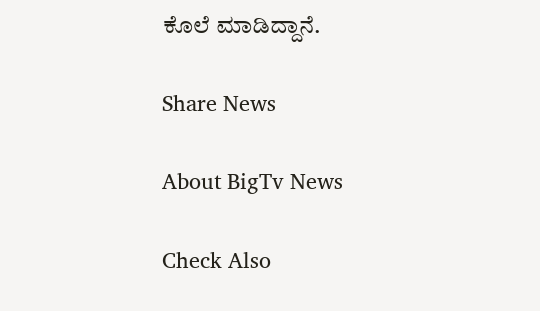ಕೊಲೆ ಮಾಡಿದ್ದಾನೆ.

Share News

About BigTv News

Check Also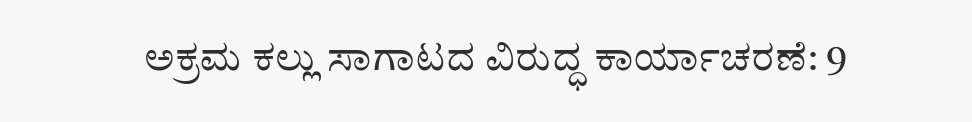ಅಕ್ರಮ ಕಲ್ಲು ಸಾಗಾಟದ ವಿರುದ್ಧ ಕಾರ್ಯಾಚರಣೆ: 9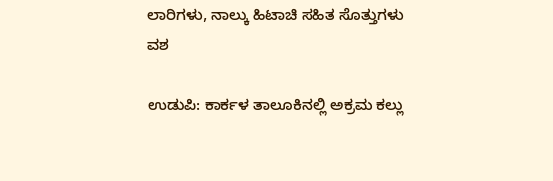ಲಾರಿಗಳು, ನಾಲ್ಕು ಹಿಟಾಚಿ ಸಹಿತ ಸೊತ್ತುಗಳು ವಶ

ಉಡುಪಿ: ಕಾರ್ಕಳ ತಾಲೂಕಿನಲ್ಲಿ ಅಕ್ರಮ ಕಲ್ಲು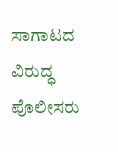ಸಾಗಾಟದ ವಿರುದ್ಧ ಪೊಲೀಸರು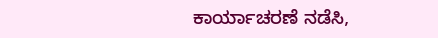ಕಾರ್ಯಾಚರಣೆ ನಡೆಸಿ,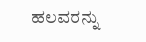ಹಲವರನ್ನು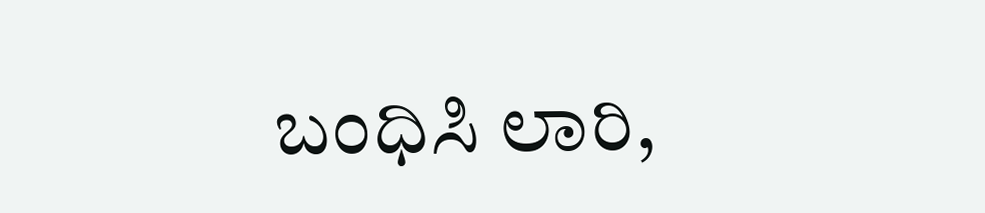ಬಂಧಿಸಿ ಲಾರಿ,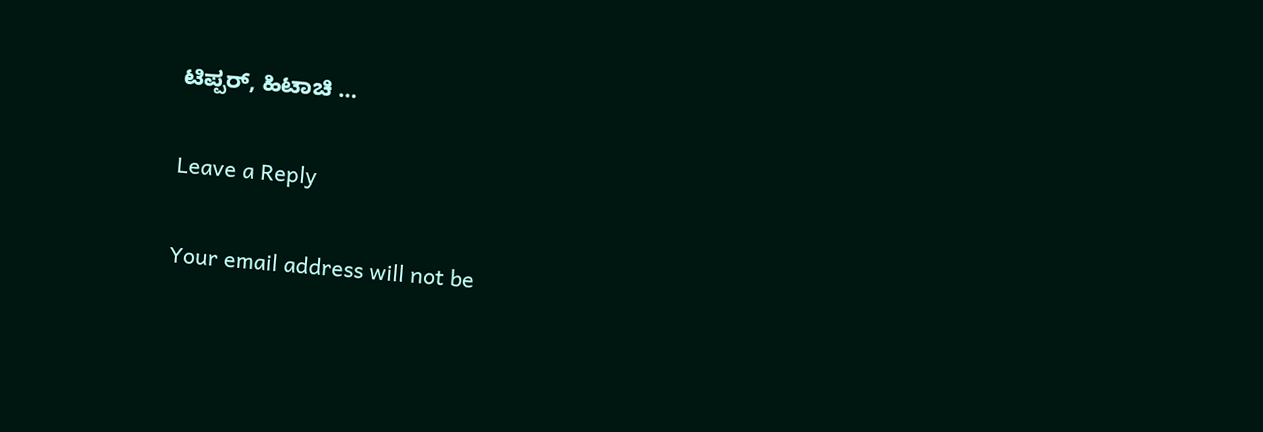ಟಿಪ್ಪರ್, ಹಿಟಾಚಿ …

Leave a Reply

Your email address will not be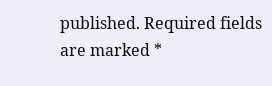published. Required fields are marked *